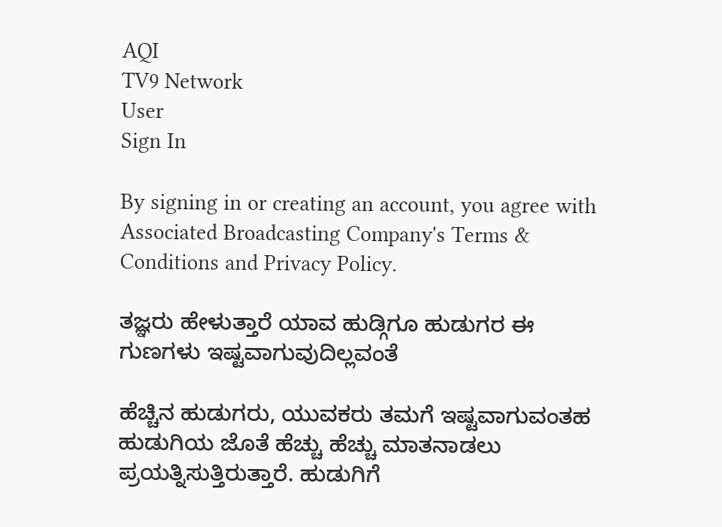AQI
TV9 Network
User
Sign In

By signing in or creating an account, you agree with Associated Broadcasting Company's Terms & Conditions and Privacy Policy.

ತಜ್ಞರು ಹೇಳುತ್ತಾರೆ ಯಾವ ಹುಡ್ಗಿಗೂ ಹುಡುಗರ ಈ ಗುಣಗಳು ಇಷ್ಟವಾಗುವುದಿಲ್ಲವಂತೆ

ಹೆಚ್ಚಿನ ಹುಡುಗರು, ಯುವಕರು ತಮಗೆ ಇಷ್ಟವಾಗುವಂತಹ ಹುಡುಗಿಯ ಜೊತೆ ಹೆಚ್ಚು ಹೆಚ್ಚು ಮಾತನಾಡಲು ಪ್ರಯತ್ನಿಸುತ್ತಿರುತ್ತಾರೆ. ಹುಡುಗಿಗೆ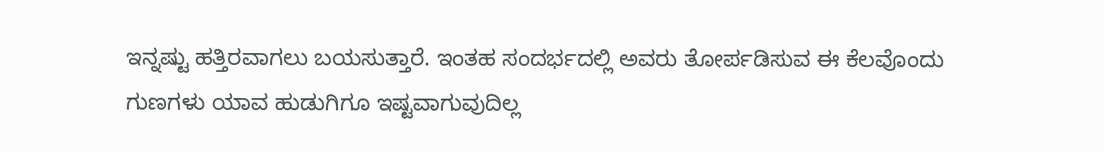ಇನ್ನಷ್ಟು ಹತ್ತಿರವಾಗಲು ಬಯಸುತ್ತಾರೆ. ಇಂತಹ ಸಂದರ್ಭದಲ್ಲಿ ಅವರು ತೋರ್ಪಡಿಸುವ ಈ ಕೆಲವೊಂದು ಗುಣಗಳು ಯಾವ ಹುಡುಗಿಗೂ ಇಷ್ಟವಾಗುವುದಿಲ್ಲ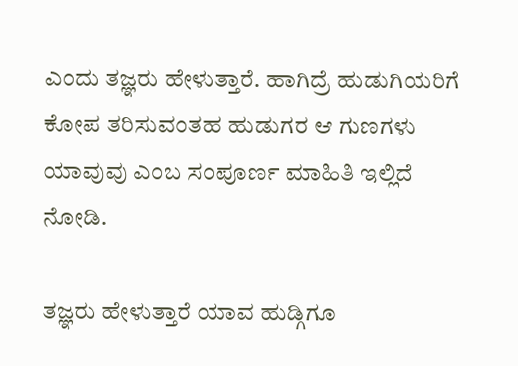ಎಂದು ತಜ್ಞರು ಹೇಳುತ್ತಾರೆ. ಹಾಗಿದ್ರೆ ಹುಡುಗಿಯರಿಗೆ ಕೋಪ ತರಿಸುವಂತಹ ಹುಡುಗರ ಆ ಗುಣಗಳು ಯಾವುವು ಎಂಬ ಸಂಪೂರ್ಣ ಮಾಹಿತಿ ಇಲ್ಲಿದೆ ನೋಡಿ.

ತಜ್ಞರು ಹೇಳುತ್ತಾರೆ ಯಾವ ಹುಡ್ಗಿಗೂ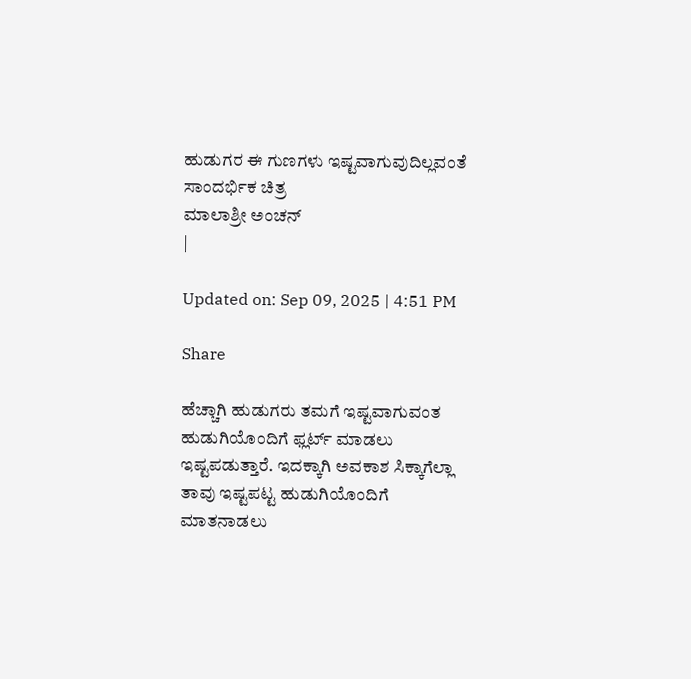ಹುಡುಗರ ಈ ಗುಣಗಳು ಇಷ್ಟವಾಗುವುದಿಲ್ಲವಂತೆ
ಸಾಂದರ್ಭಿಕ ಚಿತ್ರ
ಮಾಲಾಶ್ರೀ ಅಂಚನ್
|

Updated on: Sep 09, 2025 | 4:51 PM

Share

ಹೆಚ್ಚಾಗಿ ಹುಡುಗರು ತಮಗೆ ಇಷ್ಟವಾಗುವಂತ ಹುಡುಗಿಯೊಂದಿಗೆ ಫ್ಲರ್ಟ್‌ ಮಾಡಲು ಇಷ್ಟಪಡುತ್ತಾರೆ. ಇದಕ್ಕಾಗಿ ಅವಕಾಶ ಸಿಕ್ಕಾಗೆಲ್ಲಾ ತಾವು ಇಷ್ಟಪಟ್ಟ ಹುಡುಗಿಯೊಂದಿಗೆ ಮಾತನಾಡಲು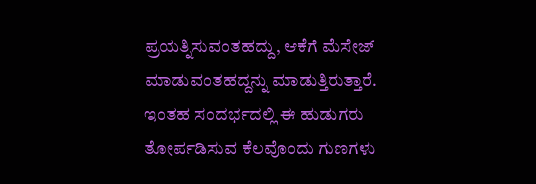ಪ್ರಯತ್ನಿಸುವಂತಹದ್ದು, ಆಕೆಗೆ ಮೆಸೇಜ್ ಮಾಡುವಂತಹದ್ದನ್ನು ಮಾಡುತ್ತಿರುತ್ತಾರೆ. ಇಂತಹ ಸಂದರ್ಭದಲ್ಲಿ ಈ ಹುಡುಗರು ತೋರ್ಪಡಿಸುವ ಕೆಲವೊಂದು ಗುಣಗಳು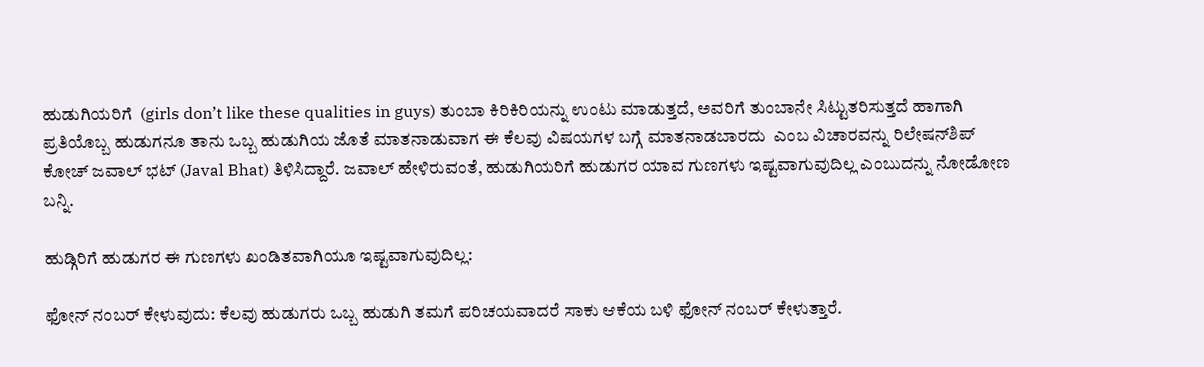ಹುಡುಗಿಯರಿಗೆ  (girls don’t like these qualities in guys) ತುಂಬಾ ಕಿರಿಕಿರಿಯನ್ನು ಉಂಟು ಮಾಡುತ್ತದೆ, ಅವರಿಗೆ ತುಂಬಾನೇ ಸಿಟ್ಟುತರಿಸುತ್ತದೆ ಹಾಗಾಗಿ ಪ್ರತಿಯೊಬ್ಬ ಹುಡುಗನೂ ತಾನು ಒಬ್ಬ ಹುಡುಗಿಯ ಜೊತೆ ಮಾತನಾಡುವಾಗ ಈ ಕೆಲವು ವಿಷಯಗಳ ಬಗ್ಗೆ ಮಾತನಾಡಬಾರದು  ಎಂಬ ವಿಚಾರವನ್ನು ರಿಲೇಷನ್‌ಶಿಪ್‌ ಕೋಚ್‌ ಜವಾಲ್‌ ಭಟ್‌ (Javal Bhat) ತಿಳಿಸಿದ್ದಾರೆ. ಜವಾಲ್‌ ಹೇಳಿರುವಂತೆ, ಹುಡುಗಿಯರಿಗೆ ಹುಡುಗರ ಯಾವ ಗುಣಗಳು ಇಷ್ಟವಾಗುವುದಿಲ್ಲ ಎಂಬುದನ್ನು ನೋಡೋಣ ಬನ್ನಿ.

ಹುಡ್ಗಿರಿಗೆ ಹುಡುಗರ ಈ ಗುಣಗಳು ಖಂಡಿತವಾಗಿಯೂ ಇಷ್ಟವಾಗುವುದಿಲ್ಲ:

ಫೋನ್‌ ನಂಬರ್‌ ಕೇಳುವುದು: ಕೆಲವು ಹುಡುಗರು ಒಬ್ಬ ಹುಡುಗಿ ತಮಗೆ ಪರಿಚಯವಾದರೆ ಸಾಕು ಆಕೆಯ ಬಳಿ ಫೋನ್‌ ನಂಬರ್‌ ಕೇಳುತ್ತಾರೆ.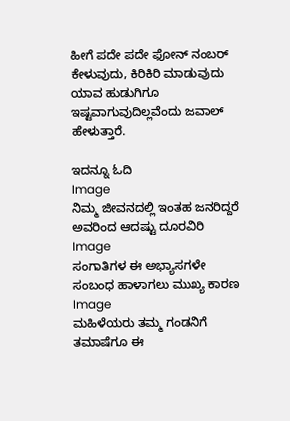ಹೀಗೆ ಪದೇ ಪದೇ ಫೋನ್‌ ನಂಬರ್‌ ಕೇಳುವುದು, ಕಿರಿಕಿರಿ ಮಾಡುವುದು ಯಾವ ಹುಡುಗಿಗೂ ಇಷ್ಟವಾಗುವುದಿಲ್ಲವೆಂದು ಜವಾಲ್‌ ಹೇಳುತ್ತಾರೆ.

ಇದನ್ನೂ ಓದಿ
Image
ನಿಮ್ಮ ಜೀವನದಲ್ಲಿ ಇಂತಹ ಜನರಿದ್ದರೆ ಅವರಿಂದ ಆದಷ್ಟು ದೂರವಿರಿ
Image
ಸಂಗಾತಿಗಳ ಈ ಅಭ್ಯಾಸಗಳೇ ಸಂಬಂಧ ಹಾಳಾಗಲು ಮುಖ್ಯ ಕಾರಣ
Image
ಮಹಿಳೆಯರು ತಮ್ಮ ಗಂಡನಿಗೆ ತಮಾಷೆಗೂ ಈ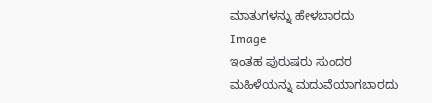ಮಾತುಗಳನ್ನು ಹೇಳಬಾರದು
Image
ಇಂತಹ ಪುರುಷರು ಸುಂದರ ಮಹಿಳೆಯನ್ನು ಮದುವೆಯಾಗಬಾರದು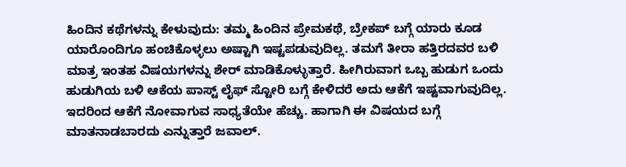ಹಿಂದಿನ ಕಥೆಗಳನ್ನು ಕೇಳುವುದು: ತಮ್ಮ ಹಿಂದಿನ ಪ್ರೇಮಕಥೆ, ಬ್ರೇಕಪ್‌ ಬಗ್ಗೆ ಯಾರು ಕೂಡ ಯಾರೊಂದಿಗೂ ಹಂಚಿಕೊಳ್ಳಲು ಅಷ್ಟಾಗಿ ಇಷ್ಟಪಡುವುದಿಲ್ಲ. ತಮಗೆ ತೀರಾ ಹತ್ತಿರದವರ ಬಳಿ ಮಾತ್ರ ಇಂತಹ ವಿಷಯಗಳನ್ನು ಶೇರ್‌ ಮಾಡಿಕೊಳ್ಳುತ್ತಾರೆ. ಹೀಗಿರುವಾಗ ಒಬ್ಬ ಹುಡುಗ ಒಂದು ಹುಡುಗಿಯ ಬಳಿ ಆಕೆಯ ಪಾಸ್ಟ್‌ ಲೈಫ್‌ ಸ್ಟೋರಿ ಬಗ್ಗೆ ಕೇಳಿದರೆ ಅದು ಆಕೆಗೆ ಇಷ್ಟವಾಗುವುದಿಲ್ಲ. ಇದರಿಂದ ಆಕೆಗೆ ನೋವಾಗುವ ಸಾಧ್ಯತೆಯೇ ಹೆಚ್ಚು. ಹಾಗಾಗಿ ಈ ವಿಷಯದ ಬಗ್ಗೆ ಮಾತನಾಡಬಾರದು ಎನ್ನುತ್ತಾರೆ ಜವಾಲ್.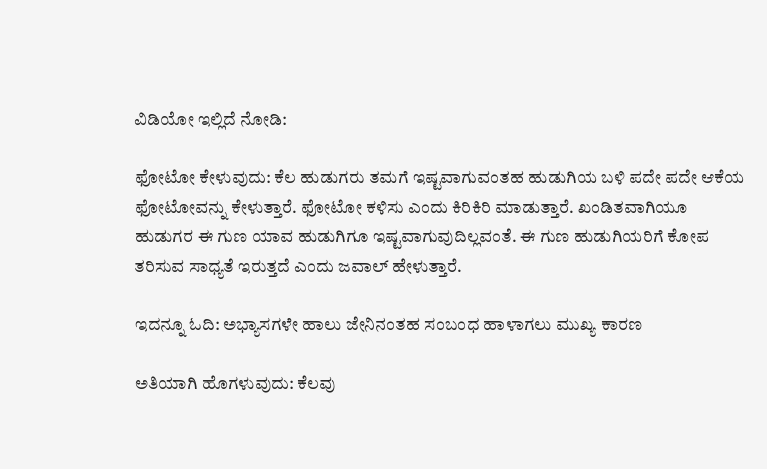ವಿಡಿಯೋ ಇಲ್ಲಿದೆ ನೋಡಿ:

ಫೋಟೋ ಕೇಳುವುದು: ಕೆಲ ಹುಡುಗರು ತಮಗೆ ಇಷ್ಟವಾಗುವಂತಹ ಹುಡುಗಿಯ ಬಳಿ ಪದೇ ಪದೇ ಆಕೆಯ ಫೋಟೋವನ್ನು ಕೇಳುತ್ತಾರೆ. ಫೋಟೋ ಕಳಿಸು ಎಂದು ಕಿರಿಕಿರಿ ಮಾಡುತ್ತಾರೆ. ಖಂಡಿತವಾಗಿಯೂ ಹುಡುಗರ ಈ ಗುಣ ಯಾವ ಹುಡುಗಿಗೂ ಇಷ್ಟವಾಗುವುದಿಲ್ಲವಂತೆ. ಈ ಗುಣ ಹುಡುಗಿಯರಿಗೆ ಕೋಪ ತರಿಸುವ ಸಾಧ್ಯತೆ ಇರುತ್ತದೆ ಎಂದು ಜವಾಲ್‌ ಹೇಳುತ್ತಾರೆ.

ಇದನ್ನೂ ಓದಿ: ಅಭ್ಯಾಸಗಳೇ ಹಾಲು ಜೇನಿನಂತಹ ಸಂಬಂಧ ಹಾಳಾಗಲು ಮುಖ್ಯ ಕಾರಣ

ಅತಿಯಾಗಿ ಹೊಗಳುವುದು: ಕೆಲವು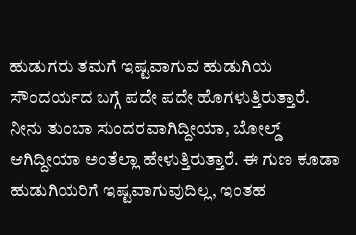ಹುಡುಗರು ತಮಗೆ ಇಷ್ಟವಾಗುವ ಹುಡುಗಿಯ ಸೌಂದರ್ಯದ ಬಗ್ಗೆ ಪದೇ ಪದೇ ಹೊಗಳುತ್ತಿರುತ್ತಾರೆ. ನೀನು ತುಂಬಾ ಸುಂದರವಾಗಿದ್ದೀಯಾ, ಬೋಲ್ಡ್‌ ಆಗಿದ್ದೀಯಾ ಅಂತೆಲ್ಲಾ ಹೇಳುತ್ತಿರುತ್ತಾರೆ. ಈ ಗುಣ ಕೂಡಾ ಹುಡುಗಿಯರಿಗೆ ಇಷ್ಟವಾಗುವುದಿಲ್ಲ, ಇಂತಹ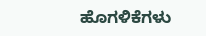ಹೊಗಳಿಕೆಗಳು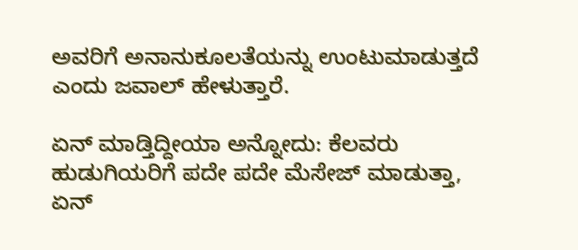ಅವರಿಗೆ ಅನಾನುಕೂಲತೆಯನ್ನು ಉಂಟುಮಾಡುತ್ತದೆ ಎಂದು ಜವಾಲ್‌ ಹೇಳುತ್ತಾರೆ.

ಏನ್‌ ಮಾಡ್ತಿದ್ದೀಯಾ ಅನ್ನೋದು: ಕೆಲವರು ಹುಡುಗಿಯರಿಗೆ ಪದೇ ಪದೇ ಮೆಸೇಜ್‌ ಮಾಡುತ್ತಾ, ಏನ್‌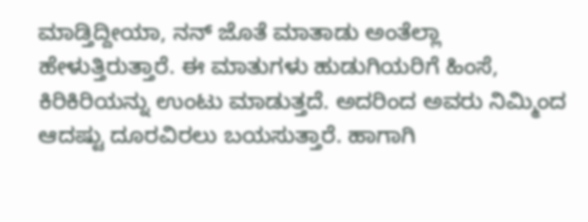ಮಾಡ್ತಿದ್ದೀಯಾ, ನನ್‌ ಜೊತೆ ಮಾತಾಡು ಅಂತೆಲ್ಲಾ ಹೇಳುತ್ತಿರುತ್ತಾರೆ. ಈ ಮಾತುಗಳು ಹುಡುಗಿಯರಿಗೆ ಹಿಂಸೆ, ಕಿರಿಕಿರಿಯನ್ನು ಉಂಟು ಮಾಡುತ್ತದೆ. ಅದರಿಂದ ಅವರು ನಿಮ್ಮಿಂದ ಆದಷ್ಟು ದೂರವಿರಲು ಬಯಸುತ್ತಾರೆ. ಹಾಗಾಗಿ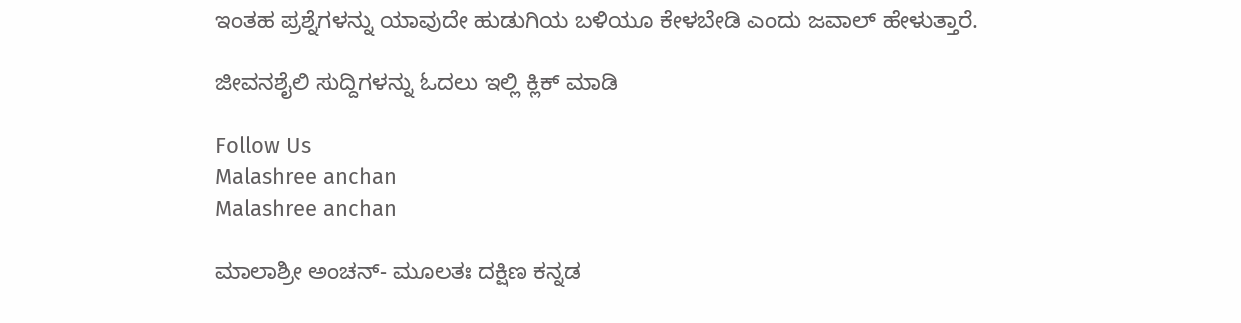ಇಂತಹ ಪ್ರಶ್ನೆಗಳನ್ನು ಯಾವುದೇ ಹುಡುಗಿಯ ಬಳಿಯೂ ಕೇಳಬೇಡಿ ಎಂದು ಜವಾಲ್‌ ಹೇಳುತ್ತಾರೆ.

ಜೀವನಶೈಲಿ ಸುದ್ದಿಗಳನ್ನು ಓದಲು ಇಲ್ಲಿ ಕ್ಲಿಕ್ ಮಾಡಿ

Follow Us
Malashree anchan
Malashree anchan

ಮಾಲಾಶ್ರೀ ಅಂಚನ್- ಮೂಲತಃ ದಕ್ಷಿಣ ಕನ್ನಡ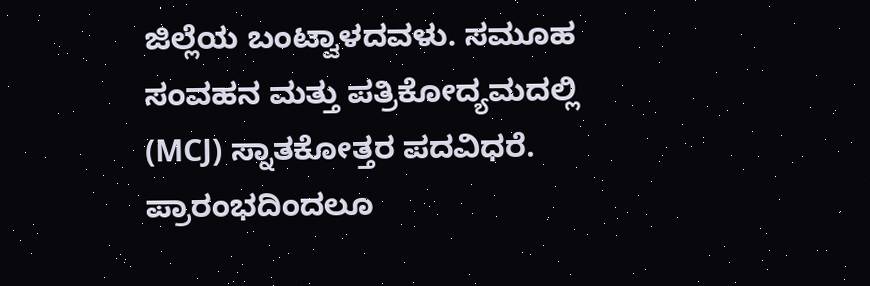ಜಿಲ್ಲೆಯ ಬಂಟ್ವಾಳದವಳು. ಸಮೂಹ ಸಂವಹನ ಮತ್ತು ಪತ್ರಿಕೋದ್ಯಮದಲ್ಲಿ (MCJ) ಸ್ನಾತಕೋತ್ತರ ಪದವಿಧರೆ. ಪ್ರಾರಂಭದಿಂದಲೂ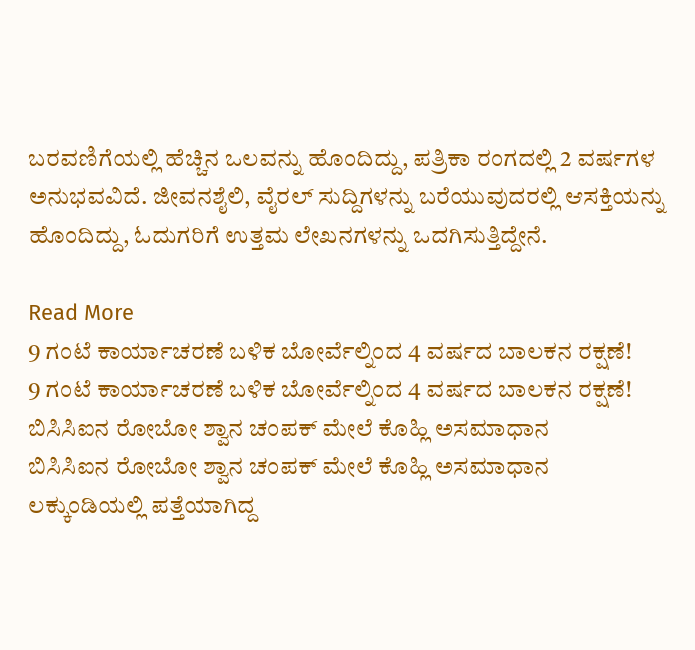ಬರವಣಿಗೆಯಲ್ಲಿ ಹೆಚ್ಚಿನ ಒಲವನ್ನು ಹೊಂದಿದ್ದು, ಪತ್ರಿಕಾ ರಂಗದಲ್ಲಿ 2 ವರ್ಷಗಳ ಅನುಭವವಿದೆ. ಜೀವನಶೈಲಿ, ವೈರಲ್ ಸುದ್ದಿಗಳನ್ನು ಬರೆಯುವುದರಲ್ಲಿ ಆಸಕ್ತಿಯನ್ನು ಹೊಂದಿದ್ದು, ಓದುಗರಿಗೆ ಉತ್ತಮ ಲೇಖನಗಳನ್ನು ಒದಗಿಸುತ್ತಿದ್ದೇನೆ.

Read More
9 ಗಂಟೆ ಕಾರ್ಯಾಚರಣೆ ಬಳಿಕ ಬೋರ್ವೆಲ್ನಿಂದ 4 ವರ್ಷದ ಬಾಲಕನ ರಕ್ಷಣೆ!
9 ಗಂಟೆ ಕಾರ್ಯಾಚರಣೆ ಬಳಿಕ ಬೋರ್ವೆಲ್ನಿಂದ 4 ವರ್ಷದ ಬಾಲಕನ ರಕ್ಷಣೆ!
ಬಿಸಿಸಿಐನ ರೋಬೋ ಶ್ವಾನ ಚಂಪಕ್ ಮೇಲೆ ಕೊಹ್ಲಿ ಅಸಮಾಧಾನ
ಬಿಸಿಸಿಐನ ರೋಬೋ ಶ್ವಾನ ಚಂಪಕ್ ಮೇಲೆ ಕೊಹ್ಲಿ ಅಸಮಾಧಾನ
ಲಕ್ಕುಂಡಿಯಲ್ಲಿ ಪತ್ತೆಯಾಗಿದ್ದ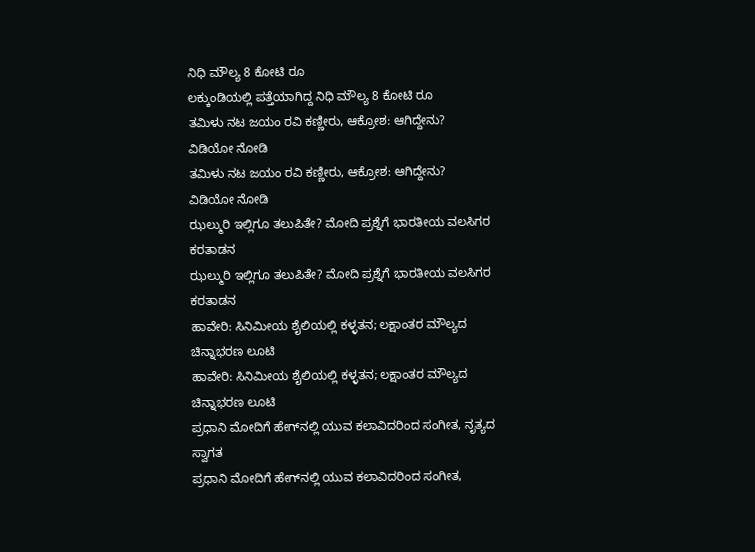ನಿಧಿ ಮೌಲ್ಯ 8 ಕೋಟಿ ರೂ
ಲಕ್ಕುಂಡಿಯಲ್ಲಿ ಪತ್ತೆಯಾಗಿದ್ದ ನಿಧಿ ಮೌಲ್ಯ 8 ಕೋಟಿ ರೂ
ತಮಿಳು ನಟ ಜಯಂ ರವಿ ಕಣ್ಣೀರು, ಆಕ್ರೋಶ: ಆಗಿದ್ದೇನು? ವಿಡಿಯೋ ನೋಡಿ
ತಮಿಳು ನಟ ಜಯಂ ರವಿ ಕಣ್ಣೀರು, ಆಕ್ರೋಶ: ಆಗಿದ್ದೇನು? ವಿಡಿಯೋ ನೋಡಿ
ಝಲ್ಮುರಿ ಇಲ್ಲಿಗೂ ತಲುಪಿತೇ? ಮೋದಿ ಪ್ರಶ್ನೆಗೆ ಭಾರತೀಯ ವಲಸಿಗರ ಕರತಾಡನ
ಝಲ್ಮುರಿ ಇಲ್ಲಿಗೂ ತಲುಪಿತೇ? ಮೋದಿ ಪ್ರಶ್ನೆಗೆ ಭಾರತೀಯ ವಲಸಿಗರ ಕರತಾಡನ
ಹಾವೇರಿ: ಸಿನಿಮೀಯ ಶೈಲಿಯಲ್ಲಿ ಕಳ್ಳತನ; ಲಕ್ಷಾಂತರ ಮೌಲ್ಯದ ಚಿನ್ನಾಭರಣ ಲೂಟಿ
ಹಾವೇರಿ: ಸಿನಿಮೀಯ ಶೈಲಿಯಲ್ಲಿ ಕಳ್ಳತನ; ಲಕ್ಷಾಂತರ ಮೌಲ್ಯದ ಚಿನ್ನಾಭರಣ ಲೂಟಿ
ಪ್ರಧಾನಿ ಮೋದಿಗೆ ಹೇಗ್‌ನಲ್ಲಿ ಯುವ ಕಲಾವಿದರಿಂದ ಸಂಗೀತ, ನೃತ್ಯದ ಸ್ವಾಗತ
ಪ್ರಧಾನಿ ಮೋದಿಗೆ ಹೇಗ್‌ನಲ್ಲಿ ಯುವ ಕಲಾವಿದರಿಂದ ಸಂಗೀತ,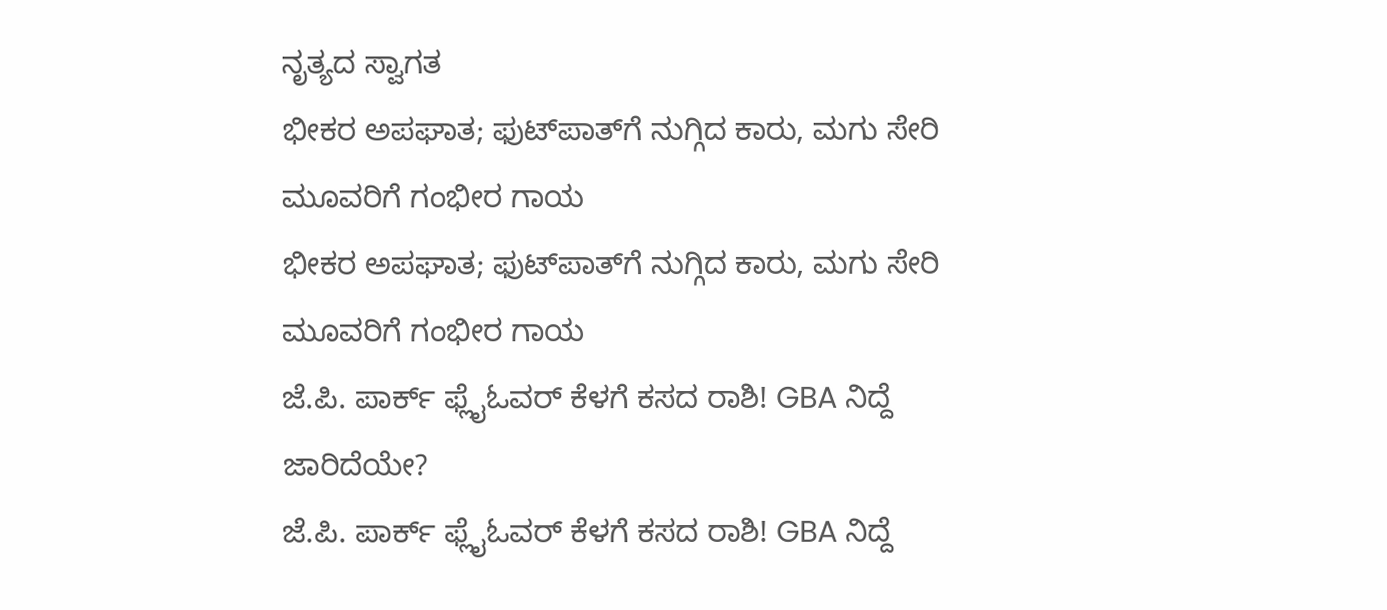ನೃತ್ಯದ ಸ್ವಾಗತ
ಭೀಕರ ಅಪಘಾತ; ಫುಟ್‌ಪಾತ್‌ಗೆ ನುಗ್ಗಿದ ಕಾರು, ಮಗು ಸೇರಿ ಮೂವರಿಗೆ ಗಂಭೀರ ಗಾಯ
ಭೀಕರ ಅಪಘಾತ; ಫುಟ್‌ಪಾತ್‌ಗೆ ನುಗ್ಗಿದ ಕಾರು, ಮಗು ಸೇರಿ ಮೂವರಿಗೆ ಗಂಭೀರ ಗಾಯ
ಜೆ.ಪಿ. ಪಾರ್ಕ್ ಫ್ಲೈಓವರ್ ಕೆಳಗೆ ಕಸದ ರಾಶಿ! GBA ನಿದ್ದೆ ಜಾರಿದೆಯೇ?
ಜೆ.ಪಿ. ಪಾರ್ಕ್ ಫ್ಲೈಓವರ್ ಕೆಳಗೆ ಕಸದ ರಾಶಿ! GBA ನಿದ್ದೆ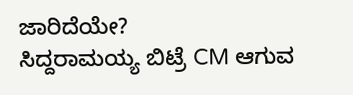ಜಾರಿದೆಯೇ?
ಸಿದ್ದರಾಮಯ್ಯ ಬಿಟ್ರೆ CM ಆಗುವ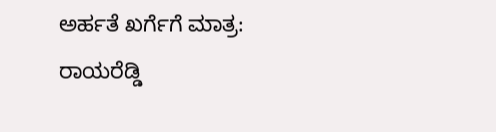ಅರ್ಹತೆ ಖರ್ಗೆಗೆ ಮಾತ್ರ: ರಾಯರೆಡ್ಡಿ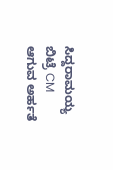ಸಿದ್ದರಾಮಯ್ಯ ಬಿಟ್ರೆ CM ಆಗುವ ಅರ್ಹತೆ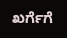ಖರ್ಗೆಗೆ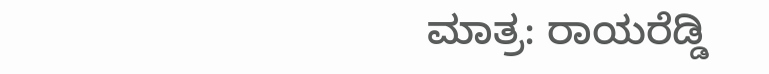ಮಾತ್ರ: ರಾಯರೆಡ್ಡಿ